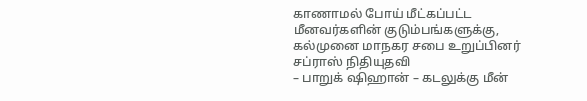காணாமல் போய் மீட்கப்பட்ட மீனவர்களின் குடும்பங்களுக்கு, கல்முனை மாநகர சபை உறுப்பினர் சப்ராஸ் நிதியுதவி
– பாறுக் ஷிஹான் – கடலுக்கு மீன்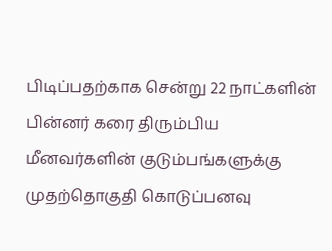பிடிப்பதற்காக சென்று 22 நாட்களின் பின்னர் கரை திரும்பிய மீனவர்களின் குடும்பங்களுக்கு முதற்தொகுதி கொடுப்பனவு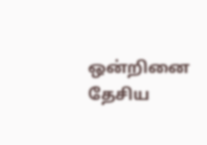ஒன்றினை தேசிய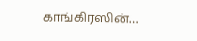காங்கிரஸின்…